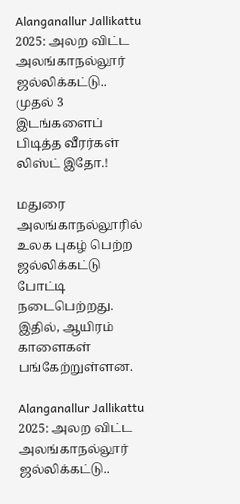Alanganallur Jallikattu 2025: அலற விட்ட அலங்காநல்லூர் ஜல்லிக்கட்டு.. முதல் 3 இடங்களைப் பிடித்த வீரர்கள் லிஸ்ட் இதோ.!

மதுரை அலங்காநல்லூரில் உலக புகழ் பெற்ற ஜல்லிக்கட்டு போட்டி நடைபெற்றது. இதில், ஆயிரம் காளைகள் பங்கேற்றுள்ளன.

Alanganallur Jallikattu 2025: அலற விட்ட அலங்காநல்லூர் ஜல்லிக்கட்டு..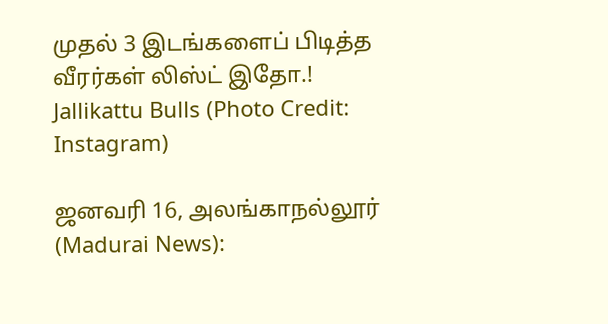முதல் 3 இடங்களைப் பிடித்த வீரர்கள் லிஸ்ட் இதோ.!
Jallikattu Bulls (Photo Credit: Instagram)

ஜனவரி 16, அலங்காநல்லூர் (Madurai News):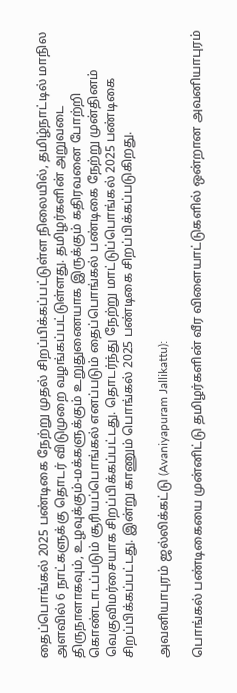தைப்பொங்கல் 2025 பண்டிகை நேற்று முதல் சிறப்பிக்கப்பட்டுள்ள நிலையில், தமிழ்நாட்டில் மாநில அளவில் 6 நாட்களுக்கு தொடர் விடுமுறை வழங்கப்பட்டுள்ளது. தமிழர்களின் அறுவடை திருநாளாகவும், உழவுக்கும்-மக்களுக்கும் உறுதுணையாக இருக்கும் கதிரவனை போற்றி கொண்டாடப்படும் சூரியப்பொங்கல் எனப்படும் தைப்பொங்கல் பண்டிகை நேற்று முன்தினம் வெகுவிமர்சையாக சிறப்பிக்கப்பட்டது. தொடர்ந்து நேற்று மாட்டுப்பொங்கல் 2025 பண்டிகை சிறப்பிக்கப்பட்டது. இன்று காணும் பொங்கல் 2025 பண்டிகை சிறப்பிக்கப்படுகிறது.

அவனியாபுரம் ஜல்லிக்கட்டு (Avaniyapuram Jallikattu):

பொங்கல் பண்டிகையை முன்னிட்டு தமிழர்களின் வீர விளையாட்டுகளில் ஒன்றான அவனியாபுரம்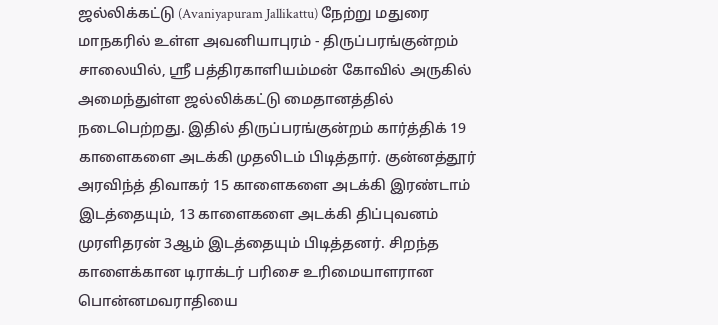ஜல்லிக்கட்டு (Avaniyapuram Jallikattu) நேற்று மதுரை மாநகரில் உள்ள அவனியாபுரம் - திருப்பரங்குன்றம் சாலையில், ஸ்ரீ பத்திரகாளியம்மன் கோவில் அருகில் அமைந்துள்ள ஜல்லிக்கட்டு மைதானத்தில் நடைபெற்றது. இதில் திருப்பரங்குன்றம் கார்த்திக் 19 காளைகளை அடக்கி முதலிடம் பிடித்தார். குன்னத்தூர் அரவிந்த் திவாகர் 15 காளைகளை அடக்கி இரண்டாம் இடத்தையும், 13 காளைகளை அடக்கி திப்புவனம் முரளிதரன் 3ஆம் இடத்தையும் பிடித்தனர். சிறந்த காளைக்கான டிராக்டர் பரிசை உரிமையாளரான பொன்னமவராதியை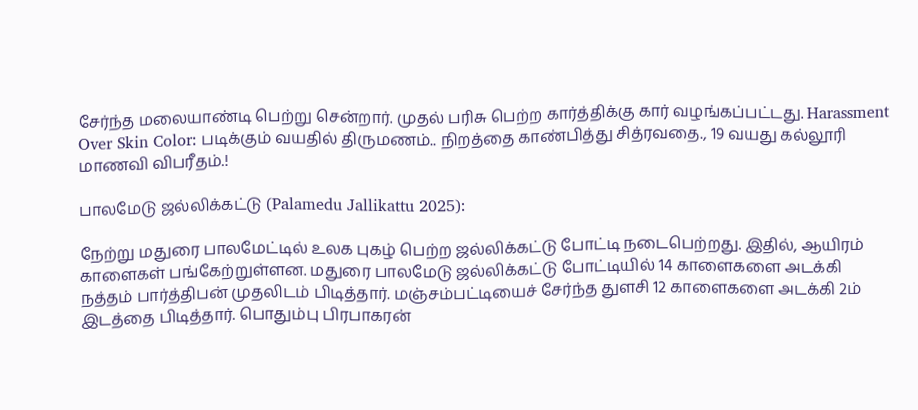சேர்ந்த மலையாண்டி பெற்று சென்றார். முதல் பரிசு பெற்ற கார்த்திக்கு கார் வழங்கப்பட்டது. Harassment Over Skin Color: படிக்கும் வயதில் திருமணம்.. நிறத்தை காண்பித்து சித்ரவதை., 19 வயது கல்லூரி மாணவி விபரீதம்.!

பாலமேடு ஜல்லிக்கட்டு (Palamedu Jallikattu 2025):

நேற்று மதுரை பாலமேட்டில் உலக புகழ் பெற்ற ஜல்லிக்கட்டு போட்டி நடைபெற்றது. இதில், ஆயிரம் காளைகள் பங்கேற்றுள்ளன. மதுரை பாலமேடு ஜல்லிக்கட்டு போட்டியில் 14 காளைகளை அடக்கி நத்தம் பார்த்திபன் முதலிடம் பிடித்தார். மஞ்சம்பட்டியைச் சேர்ந்த துளசி 12 காளைகளை அடக்கி 2ம் இடத்தை பிடித்தார். பொதும்பு பிரபாகரன்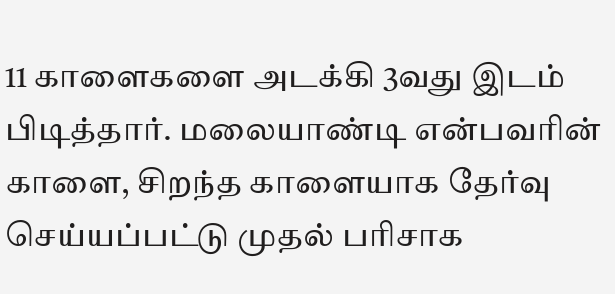11 காளைகளை அடக்கி 3வது இடம் பிடித்தார். மலையாண்டி என்பவரின் காளை, சிறந்த காளையாக தேர்வு செய்யப்பட்டு முதல் பரிசாக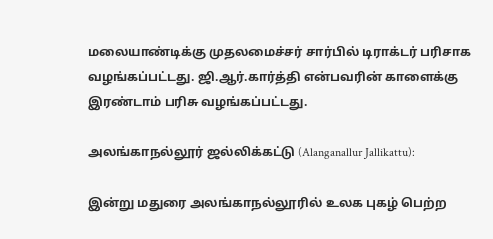மலையாண்டிக்கு முதலமைச்சர் சார்பில் டிராக்டர் பரிசாக வழங்கப்பட்டது. ஜி.ஆர்.கார்த்தி என்பவரின் காளைக்கு இரண்டாம் பரிசு வழங்கப்பட்டது.

அலங்காநல்லூர் ஜல்லிக்கட்டு (Alanganallur Jallikattu):

இன்று மதுரை அலங்காநல்லூரில் உலக புகழ் பெற்ற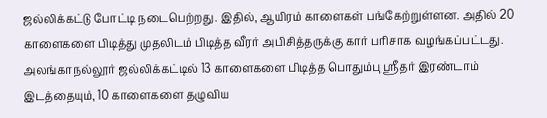ஜல்லிக்கட்டு போட்டி நடைபெற்றது. இதில், ஆயிரம் காளைகள் பங்கேற்றுள்ளன. அதில் 20 காளைகளை பிடித்து முதலிடம் பிடித்த வீரர் அபிசித்தருக்கு கார் பரிசாக வழங்கப்பட்டது. அலங்காநல்லூர் ஜல்லிக்கட்டில் 13 காளைகளை பிடித்த பொதும்பு ஸ்ரீதர் இரண்டாம் இடத்தையும், 10 காளைகளை தழுவிய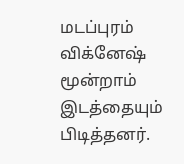மடப்புரம் விக்னேஷ் மூன்றாம் இடத்தையும் பிடித்தனர்.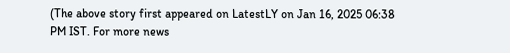(The above story first appeared on LatestLY on Jan 16, 2025 06:38 PM IST. For more news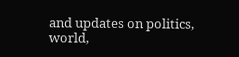and updates on politics, world,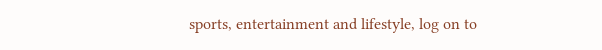sports, entertainment and lifestyle, log on to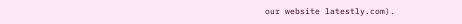our website latestly.com).